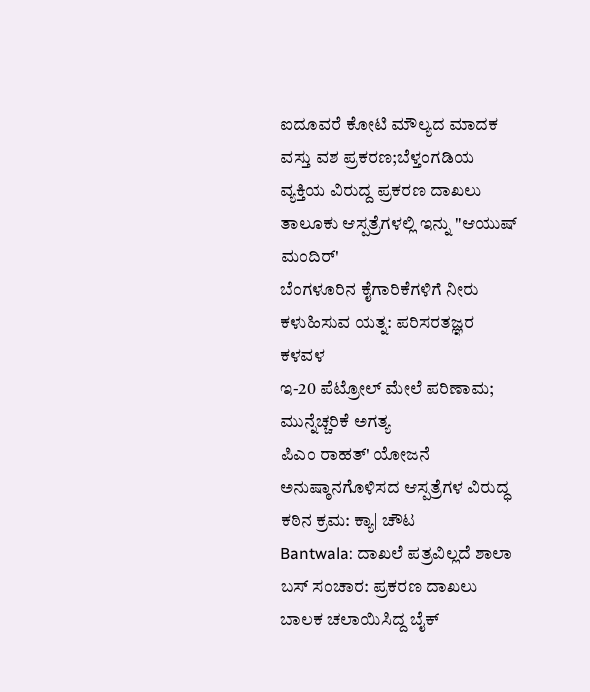ಐದೂವರೆ ಕೋಟಿ ಮೌಲ್ಯದ ಮಾದಕ ವಸ್ತು ವಶ ಪ್ರಕರಣ;ಬೆಳ್ತಂಗಡಿಯ ವ್ಯಕ್ತಿಯ ವಿರುದ್ದ ಪ್ರಕರಣ ದಾಖಲು
ತಾಲೂಕು ಆಸ್ಪತ್ರೆಗಳಲ್ಲಿ ಇನ್ನು "ಆಯುಷ್ ಮಂದಿರ್'
ಬೆಂಗಳೂರಿನ ಕೈಗಾರಿಕೆಗಳಿಗೆ ನೀರು ಕಳುಹಿಸುವ ಯತ್ನ: ಪರಿಸರತಜ್ಞರ ಕಳವಳ
ಇ-20 ಪೆಟ್ರೋಲ್ ಮೇಲೆ ಪರಿಣಾಮ; ಮುನ್ನೆಚ್ಚರಿಕೆ ಅಗತ್ಯ
ಪಿಎಂ ರಾಹತ್' ಯೋಜನೆ ಅನುಷ್ಠಾನಗೊಳಿಸದ ಆಸ್ಪತ್ರೆಗಳ ವಿರುದ್ಧ ಕಠಿನ ಕ್ರಮ: ಕ್ಯಾ| ಚೌಟ
Bantwala: ದಾಖಲೆ ಪತ್ರವಿಲ್ಲದೆ ಶಾಲಾ ಬಸ್ ಸಂಚಾರ: ಪ್ರಕರಣ ದಾಖಲು
ಬಾಲಕ ಚಲಾಯಿಸಿದ್ದ ಬೈಕ್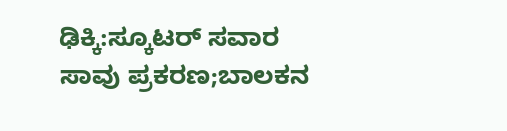ಢಿಕ್ಕಿ:ಸ್ಕೂಟರ್ ಸವಾರ ಸಾವು ಪ್ರಕರಣ;ಬಾಲಕನ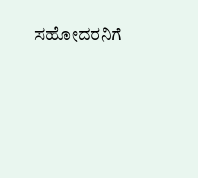ಸಹೋದರನಿಗೆ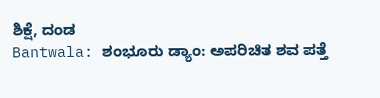ಶಿಕ್ಷೆ, ದಂಡ
Bantwala: ಶಂಭೂರು ಡ್ಯಾಂ: ಅಪರಿಚಿತ ಶವ ಪತ್ತೆ